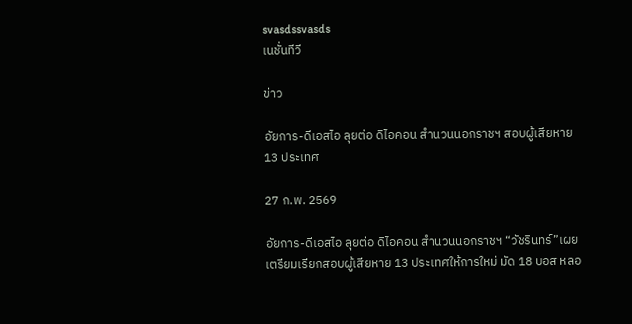svasdssvasds
เนชั่นทีวี

ข่าว

อัยการ-ดีเอสไอ ลุยต่อ ดิไอคอน สำนวนนอกราชฯ สอบผู้เสียหาย 13 ประเทศ

27 ก.พ. 2569

อัยการ-ดีเอสไอ ลุยต่อ ดิไอคอน สำนวนนอกราชฯ “วัชรินทร์”เผยเตรียมเรียกสอบผู้เสียหาย 13 ประเทศให้การใหม่ มัด 18 บอส หลอ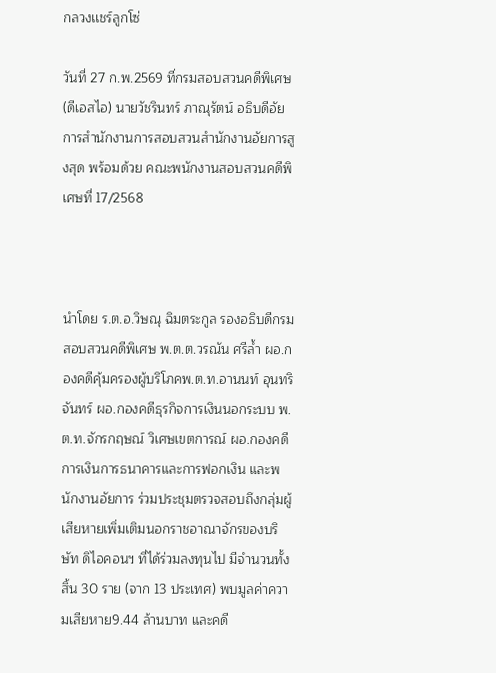กลวงเเชร์ลูกโซ่

วันที่ 27 ก.พ.2569 ที่กรมสอบสวนคดีพิเศษ (ดีเอสไอ) นายวัชรินทร์ ภาณุรัตน์ อธิบดีอัยการสำนักงานการสอบสวนสำนักงานอัยการสูงสุด พร้อมด้วย คณะพนักงานสอบสวนคดีพิเศษที่ 17/2568



นำโดย ร.ต.อ.วิษณุ ฉิมตระกูล รองอธิบดีกรมสอบสวนคดีพิเศษ พ.ต.ต.วรณัน ศรีล้ำ ผอ.กองคดีคุ้มครองผู้บริโภคพ.ต.ท.อานนท์ อุนทริจันทร์ ผอ.กองคดีธุรกิจการเงินนอกระบบ พ.ต.ท.จักรกฤษณ์ วิเศษเขตการณ์ ผอ.กองคดีการเงินการธนาคารและการฟอกเงิน และพนักงานอัยการ ร่วมประชุมตรวจสอบถึงกลุ่มผู้เสียหายเพิ่มเติมนอกราชอาณาจักรของบริษัท ดิไอคอนฯ ที่ได้ร่วมลงทุนไป มีจำนวนทั้งสิ้น 30 ราย (จาก 13 ประเทศ) พบมูลค่าความเสียหาย9.44 ล้านบาท และคดี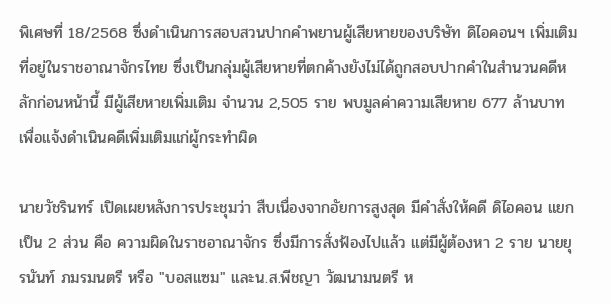พิเศษที่ 18/2568 ซึ่งดำเนินการสอบสวนปากคำพยานผู้เสียหายของบริษัท ดิไอคอนฯ เพิ่มเติมที่อยู่ในราชอาณาจักรไทย ซึ่งเป็นกลุ่มผู้เสียหายที่ตกค้างยังไม่ได้ถูกสอบปากคำในสำนวนคดีหลักก่อนหน้านี้ มีผู้เสียหายเพิ่มเติม จำนวน 2,505 ราย พบมูลค่าความเสียหาย 677 ล้านบาท เพื่อแจ้งดำเนินคดีเพิ่มเติมแก่ผู้กระทำผิด

นายวัชรินทร์ เปิดเผยหลังการประชุมว่า สืบเนื่องจากอัยการสูงสุด มีคำสั่งให้คดี ดิไอคอน แยกเป็น 2 ส่วน คือ ความผิดในราชอาณาจักร ซึ่งมีการสั่งฟ้องไปแล้ว แต่มีผู้ต้องหา 2 ราย นายยุรนันท์ ภมรมนตรี หรือ "บอสแซม" และน.ส.พีชญา วัฒนามนตรี ห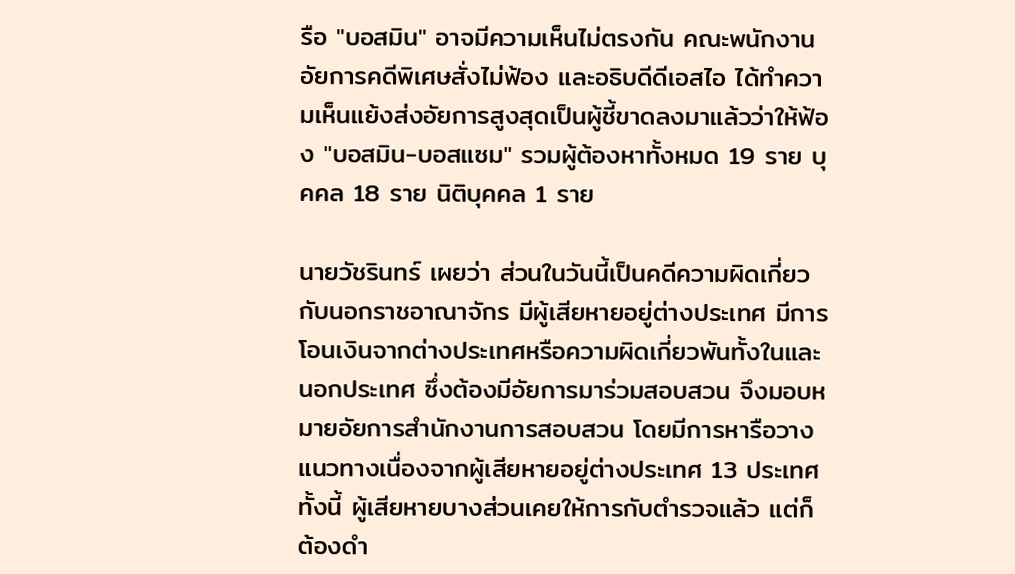รือ "บอสมิน" อาจมีความเห็นไม่ตรงกัน คณะพนักงานอัยการคดีพิเศษสั่งไม่ฟ้อง และอธิบดีดีเอสไอ ได้ทำความเห็นแย้งส่งอัยการสูงสุดเป็นผู้ชี้ขาดลงมาแล้วว่าให้ฟ้อง "บอสมิน-บอสแซม" รวมผู้ต้องหาทั้งหมด 19 ราย บุคคล 18 ราย นิติบุคคล 1 ราย

นายวัชรินทร์ เผยว่า ส่วนในวันนี้เป็นคดีความผิดเกี่ยวกับนอกราชอาณาจักร มีผู้เสียหายอยู่ต่างประเทศ มีการโอนเงินจากต่างประเทศหรือความผิดเกี่ยวพันทั้งในและนอกประเทศ ซึ่งต้องมีอัยการมาร่วมสอบสวน จึงมอบหมายอัยการสำนักงานการสอบสวน โดยมีการหารือวางแนวทางเนื่องจากผู้เสียหายอยู่ต่างประเทศ 13 ประเทศ ทั้งนี้ ผู้เสียหายบางส่วนเคยให้การกับตำรวจแล้ว แต่ก็ต้องดำ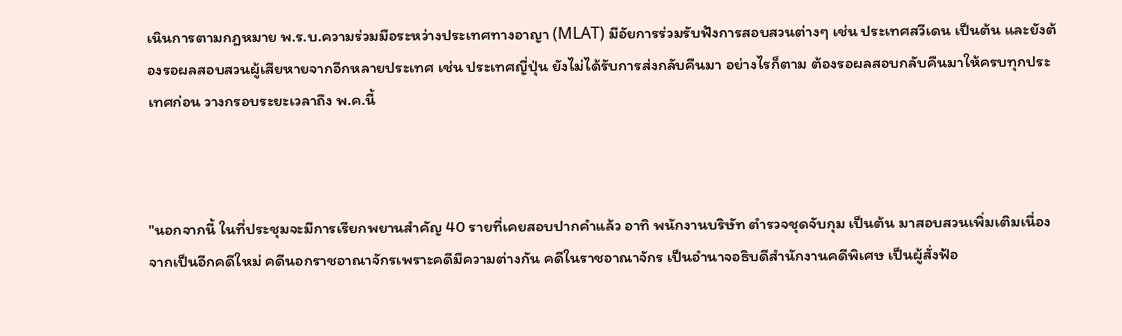เนินการตามกฎหมาย พ.ร.บ.ความร่วมมือระหว่างประเทศทางอาญา (MLAT) มีอัยการร่วมรับฟังการสอบสวนต่างๆ เช่น ประเทศสวีเดน เป็นต้น และยังต้องรอผลสอบสวนผู้เสียหายจากอีกหลายประเทศ เช่น ประเทศญี่ปุ่น ยังไม่ได้รับการส่งกลับคืนมา อย่างไรก็ตาม ต้องรอผลสอบกลับคืนมาให้ครบทุกประเทศก่อน วางกรอบระยะเวลาถึง พ.ค.นี้



"นอกจากนี้ ในที่ประชุมจะมีการเรียกพยานสำคัญ 40 รายที่เคยสอบปากคำแล้ว อาทิ พนักงานบริษัท ตำรวจชุดจับกุม เป็นต้น มาสอบสวนเพิ่มเติมเนื่องจากเป็นอีกคดีใหม่ คดีนอกราชอาณาจักรเพราะคดีมีความต่างกัน คดีในราชอาณาจักร เป็นอำนาจอธิบดีสำนักงานคดีพิเศษ เป็นผู้สั่งฟ้อ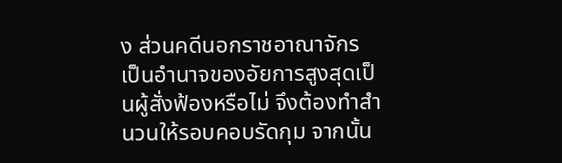ง ส่วนคดีนอกราชอาณาจักร เป็นอำนาจของอัยการสูงสุดเป็นผู้สั่งฟ้องหรือไม่ จึงต้องทำสำนวนให้รอบคอบรัดกุม จากนั้น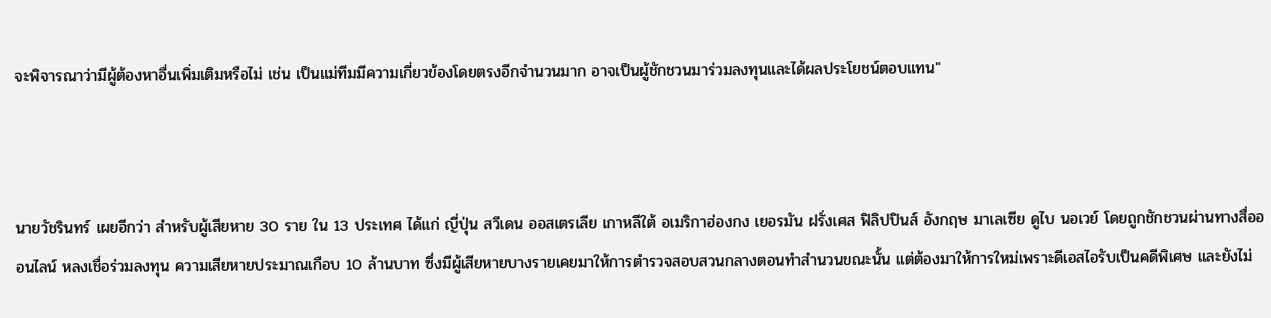จะพิจารณาว่ามีผู้ต้องหาอื่นเพิ่มเติมหรือไม่ เช่น เป็นแม่ทีมมีความเกี่ยวข้องโดยตรงอีกจำนวนมาก อาจเป็นผู้ชักชวนมาร่วมลงทุนและได้ผลประโยชน์ตอบแทน"



นายวัชรินทร์ เผยอีกว่า สำหรับผู้เสียหาย 30 ราย ใน 13 ประเทศ ได้แก่ ญี่ปุ่น สวีเดน ออสเตรเลีย เกาหลีใต้ อเมริกาฮ่องกง เยอรมัน ฝรั่งเศส ฟิลิปปินส์ อังกฤษ มาเลเซีย ดูไบ นอเวย์ โดยถูกชักชวนผ่านทางสื่อออนไลน์ หลงเชื่อร่วมลงทุน ความเสียหายประมาณเกือบ 10 ล้านบาท ซึ่งมีผู้เสียหายบางรายเคยมาให้การตำรวจสอบสวนกลางตอนทำสำนวนขณะนั้น แต่ต้องมาให้การใหม่เพราะดีเอสไอรับเป็นคดีพิเศษ และยังไม่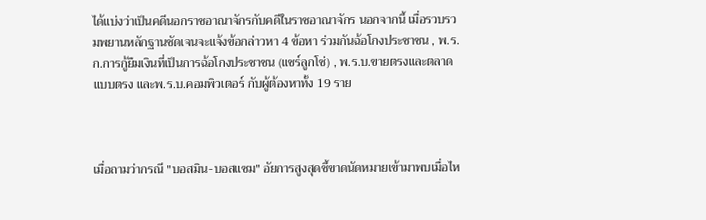ได้แบ่งว่าเป็นคดีนอกราชอาณาจักรกับคดีในราชอาณาจักร นอกจากนี้ เมื่อรวบรวมพยานหลักฐานชัดเจนจะแจ้งข้อกล่าวหา 4 ข้อหา ร่วมกันฉ้อโกงประชาชน , พ.ร.ก.การกู้ยืมเงินที่เป็นการฉ้อโกงประชาชน (แชร์ลูกโซ่) , พ.ร.บ.ขายตรงและตลาดแบบตรง และพ.ร.บ.คอมพิวเตอร์ กับผู้ต้องหาทั้ง 19 ราย



เมื่อถามว่ากรณี "บอสมิน-บอสแซม" อัยการสูงสุดชี้ขาดนัดหมายเข้ามาพบเมื่อไห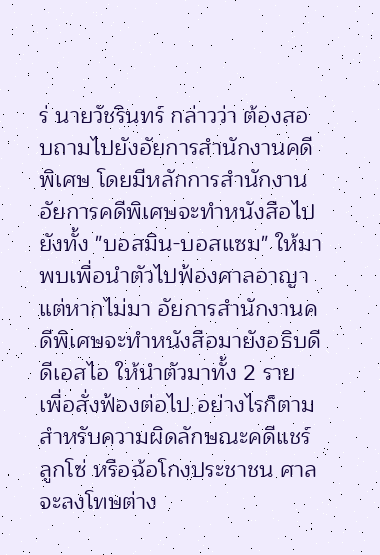ร่ นายวัชรินทร์ กล่าวว่า ต้องสอบถามไปยังอัยการสำนักงานคดีพิเศษ โดยมีหลักการสำนักงานอัยการคดีพิเศษจะทำหนังสือไปยังทั้ง "บอสมิน-บอสแซม" ให้มาพบเพื่อนำตัวไปฟ้องศาลอาญา แต่หากไม่มา อัยการสำนักงานคดีพิเศษจะทำหนังสือมายังอธิบดีดีเอสไอ ให้นำตัวมาทั้ง 2 ราย เพื่อสั่งฟ้องต่อไป อย่างไรก็ตาม สำหรับความผิดลักษณะคดีแชร์ลูกโซ่ หรือฉ้อโกงประชาชน ศาลจะลงโทษต่าง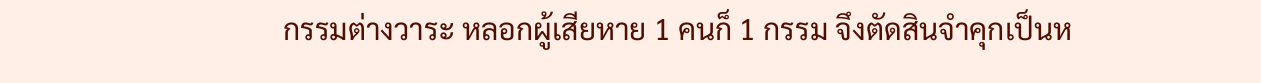กรรมต่างวาระ หลอกผู้เสียหาย 1 คนก็ 1 กรรม จึงตัดสินจำคุกเป็นห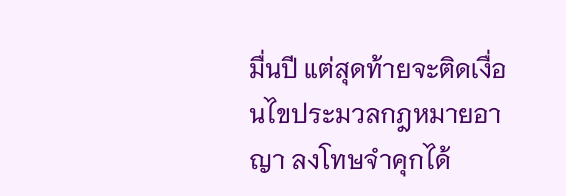มื่นปี แต่สุดท้ายจะติดเงื่อนไขประมวลกฎหมายอาญา ลงโทษจำคุกได้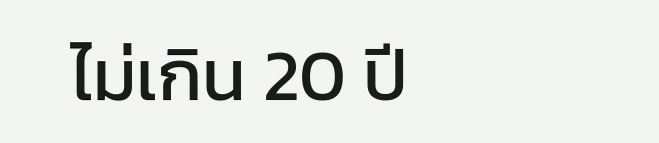ไม่เกิน 20 ปี